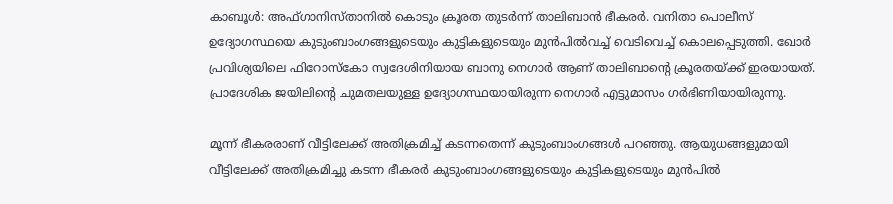കാബൂള്‍: അഫ്ഗാനിസ്താനില്‍ കൊടും ക്രൂരത തുടര്‍ന്ന് താലിബാന്‍ ഭീകരര്‍. വനിതാ പൊലീസ് ഉദ്യോഗസ്ഥയെ കുടുംബാംഗങ്ങളുടെയും കുട്ടികളുടെയും മുന്‍പില്‍വച്ച്‌ വെടിവെച്ച്‌ കൊലപ്പെടുത്തി. ഖോര്‍ പ്രവിശ്യയിലെ ഫിറോസ്‌കോ സ്വദേശിനിയായ ബാനു നെഗാര്‍ ആണ് താലിബാന്റെ ക്രൂരതയ്ക്ക് ഇരയായത്. പ്രാദേശിക ജയിലിന്റെ ചുമതലയുള്ള ഉദ്യോഗസ്ഥയായിരുന്ന നെഗാര്‍ എട്ടുമാസം ഗര്‍ഭിണിയായിരുന്നു.

മൂന്ന് ഭീകരരാണ് വീട്ടിലേക്ക് അതിക്രമിച്ച്‌ കടന്നതെന്ന് കുടുംബാംഗങ്ങള്‍ പറഞ്ഞു. ആയുധങ്ങളുമായി വീട്ടിലേക്ക് അതിക്രമിച്ചു കടന്ന ഭീകരര്‍ കുടുംബാംഗങ്ങളുടെയും കുട്ടികളുടെയും മുന്‍പില്‍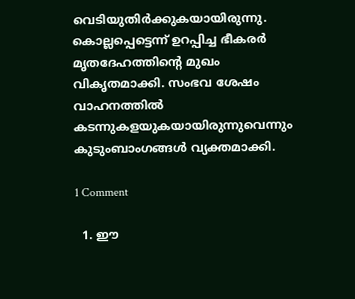വെടിയുതിര്‍ക്കുകയായിരുന്നു. കൊല്ലപ്പെട്ടെന്ന് ഉറപ്പിച്ച ഭീകരര്‍ മൃതദേഹത്തിന്റെ മുഖം വികൃതമാക്കി. സംഭവ ശേഷം വാഹനത്തില്‍ കടന്നുകളയുകയായിരുന്നുവെന്നും കുടുംബാംഗങ്ങള്‍ വ്യക്തമാക്കി.

1 Comment

  1. ഈ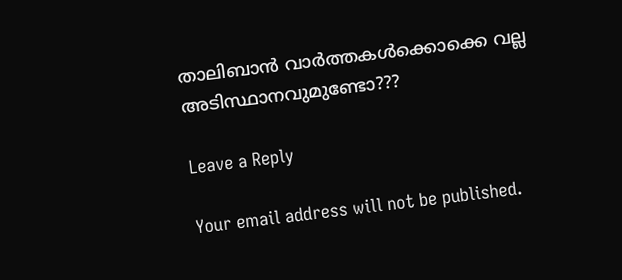താലിബാൻ വാർത്തകൾക്കൊക്കെ വല്ല അടിസ്ഥാനവുമുണ്ടോ???

Leave a Reply

Your email address will not be published.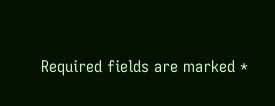Required fields are marked *